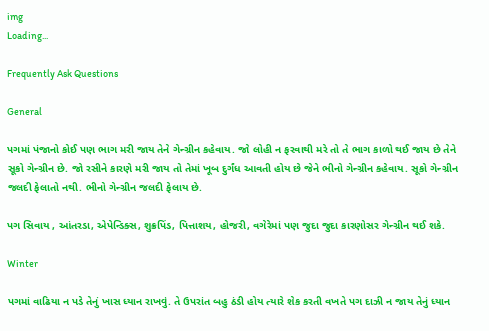img
Loading...

Frequently Ask Questions

General

પગમાં પંજાનો કોઈ પણ ભાગ મરી જાય તેને ગેન્ગ્રીન કહેવાય. જો લોહી ન ફરવાથી મરે તો તે ભાગ કાળો થઈ જાય છે તેને સૂકો ગેન્ગ્રીન છે. જો રસીને કારણે મરી જાય તો તેમાં ખૂબ દુર્ગંધ આવતી હોય છે જેને ભીનો ગેન્ગ્રીન કહેવાય. સૂકો ગેન્ગ્રીન જલદી ફેલાતો નથી. ભીનો ગેન્ગ્રીન જલદી ફેલાય છે.

પગ સિવાય , આંતરડા, એપેન્ડિક્સ, શુક્રપિંડ, પિત્તાશય, હોજરી, વગેરેમાં પણ જુદા જુદા કારણોસર ગેન્ગ્રીન થઈ શકે.

Winter

પગમાં વાઢિયા ન પડે તેનું ખાસ ધ્યાન રાખવું. તે ઉપરાંત બહુ ઠંડી હોય ત્યારે શેક કરતી વખતે પગ દાઝી ન જાય તેનું ધ્યાન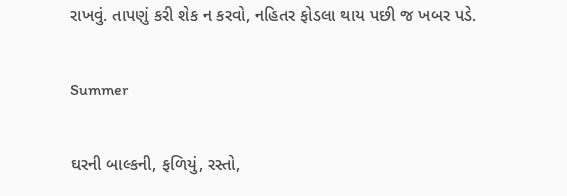રાખવું. તાપણું કરી શેક ન કરવો, નહિતર ફોડલા થાય પછી જ ખબર પડે.

Summer

ઘરની બાલ્કની, ફળિયું, રસ્તો,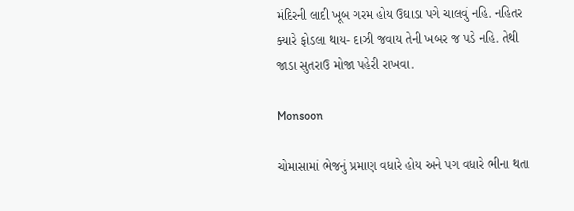મંદિરની લાદી ખૂબ ગરમ હોય ઉઘાડા પગે ચાલવું નહિ. નહિતર ક્યારે ફોડલા થાય- દાઝી જવાય તેની ખબર જ પડે નહિ. તેથી જાડા સુતરાઉ મોજા પહેરી રાખવા.

Monsoon

ચોમાસામાં ભેજનું પ્રમાણ વધારે હોય અને પગ વધારે ભીના થતા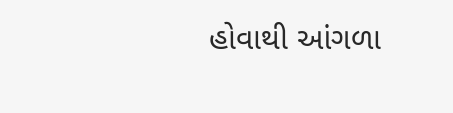હોવાથી આંગળા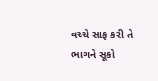વચ્ચે સાફ કરી તે ભાગને સૂકો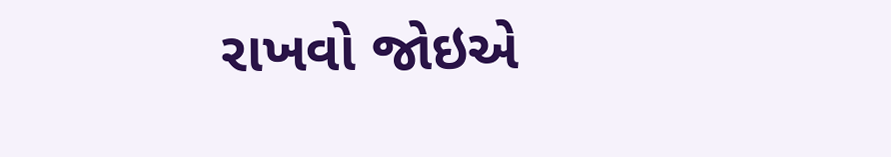રાખવો જોઇએ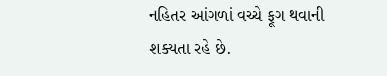નહિતર આંગળાં વચ્ચે ફૂગ થવાની શક્યતા રહે છે.